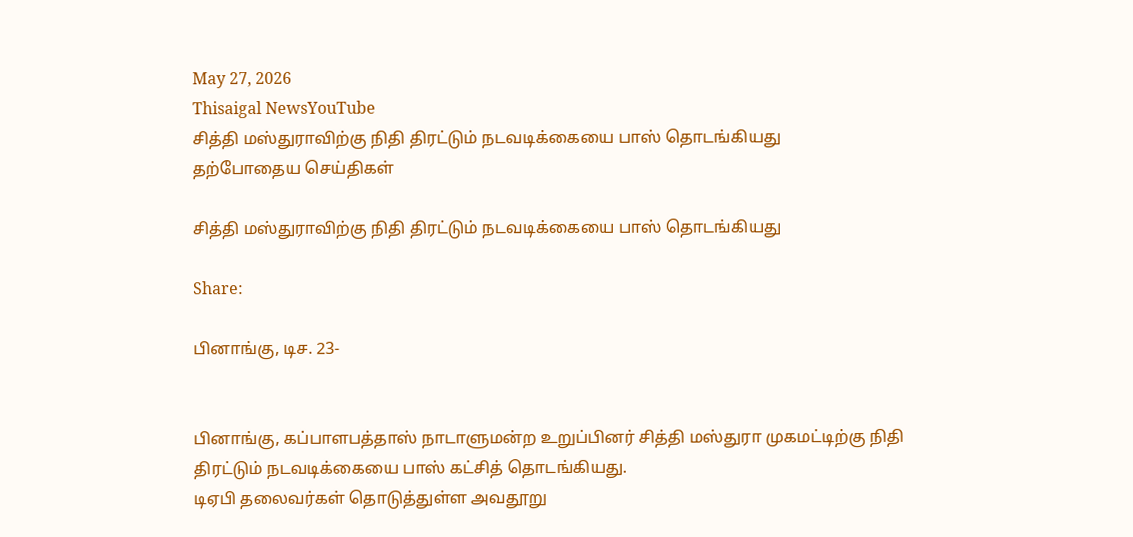May 27, 2026
Thisaigal NewsYouTube
சித்தி மஸ்துராவிற்கு நிதி திரட்டும் நடவடிக்கையை பாஸ் தொடங்கியது
தற்போதைய செய்திகள்

சித்தி மஸ்துராவிற்கு நிதி திரட்டும் நடவடிக்கையை பாஸ் தொடங்கியது

Share:

பினாங்கு, டிச. 23-


பினாங்கு, கப்பாளபத்தாஸ் நாடாளுமன்ற உறுப்பினர் சித்தி மஸ்துரா முகமட்டிற்கு நிதி திரட்டும் நடவடிக்கையை பாஸ் கட்சித் தொடங்கியது.
டிஏபி தலைவர்கள் தொடுத்துள்ள அவதூறு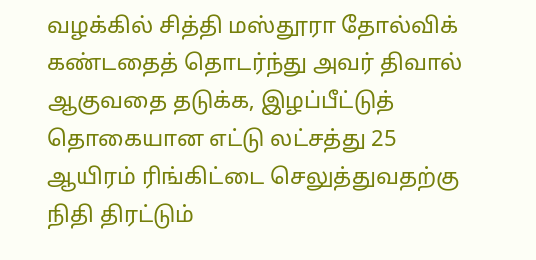வழக்கில் சித்தி மஸ்தூரா தோல்விக் கண்டதைத் தொடர்ந்து அவர் திவால் ஆகுவதை தடுக்க, இழப்பீட்டுத் தொகையான எட்டு லட்சத்து 25 ஆயிரம் ரிங்கிட்டை செலுத்துவதற்கு நிதி திரட்டும்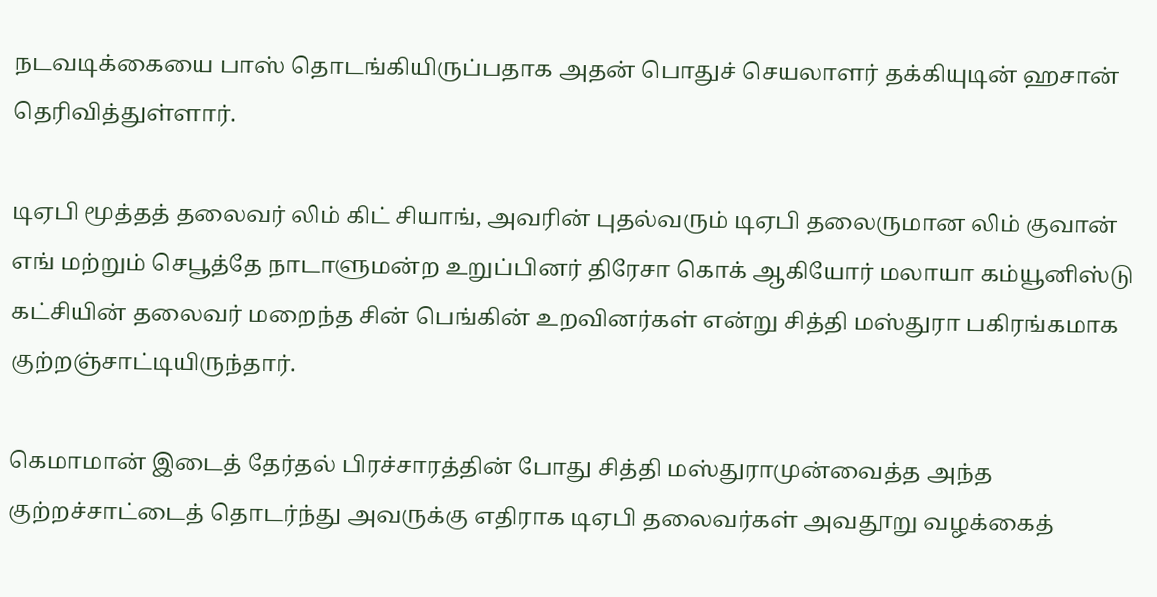நடவடிக்கையை பாஸ் தொடங்கியிருப்பதாக அதன் பொதுச் செயலாளர் தக்கியுடின் ஹசான் தெரிவித்துள்ளார்.

டிஏபி மூத்தத் தலைவர் லிம் கிட் சியாங், அவரின் புதல்வரும் டிஏபி தலைருமான லிம் குவான் எங் மற்றும் செபூத்தே நாடாளுமன்ற உறுப்பினர் திரேசா கொக் ஆகியோர் மலாயா கம்யூனிஸ்டு கட்சியின் தலைவர் மறைந்த சின் பெங்கின் உறவினர்கள் என்று சித்தி மஸ்துரா பகிரங்கமாக குற்றஞ்சாட்டியிருந்தார்.

கெமாமான் இடைத் தேர்தல் பிரச்சாரத்தின் போது சித்தி மஸ்துராமுன்வைத்த அந்த குற்றச்சாட்டைத் தொடர்ந்து அவருக்கு எதிராக டிஏபி தலைவர்கள் அவதூறு வழக்கைத்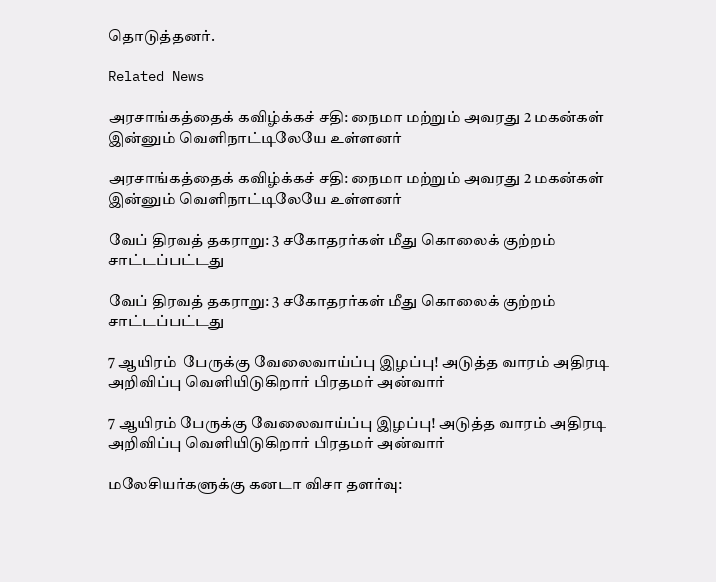தொடுத்தனர்.

Related News

அரசாங்கத்தைக் கவிழ்க்கச் சதி: நைமா மற்றும் அவரது 2 மகன்கள் இன்னும் வெளிநாட்டிலேயே உள்ளனர்

அரசாங்கத்தைக் கவிழ்க்கச் சதி: நைமா மற்றும் அவரது 2 மகன்கள் இன்னும் வெளிநாட்டிலேயே உள்ளனர்

வேப் திரவத் தகராறு: 3 சகோதரர்கள் மீது கொலைக் குற்றம் சாட்டப்பட்டது

வேப் திரவத் தகராறு: 3 சகோதரர்கள் மீது கொலைக் குற்றம் சாட்டப்பட்டது

7 ஆயிரம்  பேருக்கு வேலைவாய்ப்பு இழப்பு! அடுத்த வாரம் அதிரடி அறிவிப்பு வெளியிடுகிறார் பிரதமர் அன்வார்

7 ஆயிரம் பேருக்கு வேலைவாய்ப்பு இழப்பு! அடுத்த வாரம் அதிரடி அறிவிப்பு வெளியிடுகிறார் பிரதமர் அன்வார்

மலேசியர்களுக்கு கனடா விசா தளர்வு: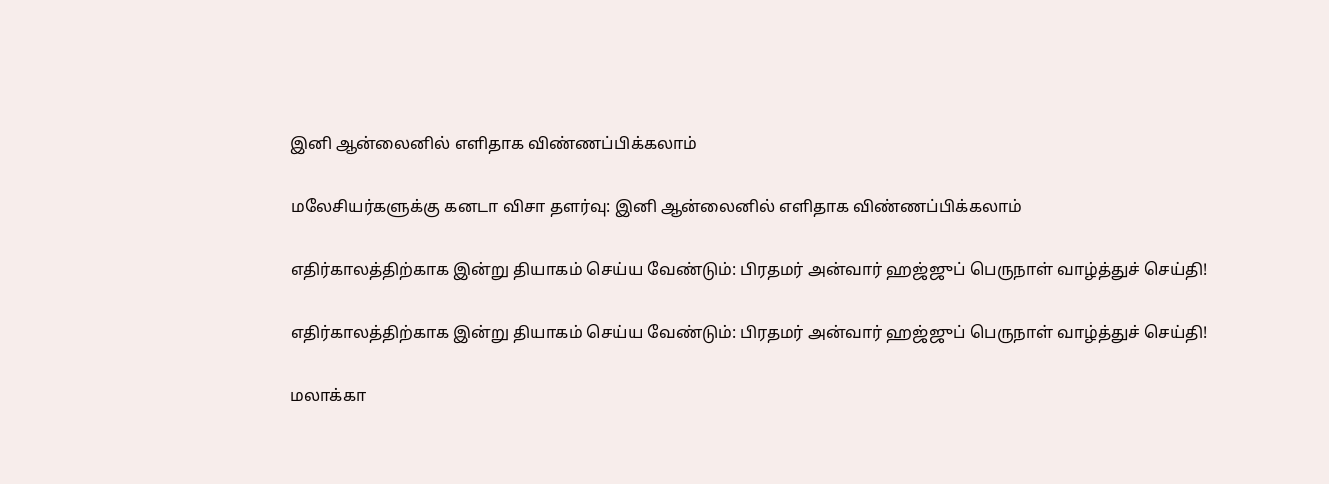இனி ஆன்லைனில் எளிதாக விண்ணப்பிக்கலாம்

மலேசியர்களுக்கு கனடா விசா தளர்வு: இனி ஆன்லைனில் எளிதாக விண்ணப்பிக்கலாம்

எதிர்காலத்திற்காக இன்று தியாகம் செய்ய வேண்டும்: பிரதமர் அன்வார் ஹஜ்ஜுப் பெருநாள் வாழ்த்துச் செய்தி!

எதிர்காலத்திற்காக இன்று தியாகம் செய்ய வேண்டும்: பிரதமர் அன்வார் ஹஜ்ஜுப் பெருநாள் வாழ்த்துச் செய்தி!

மலாக்கா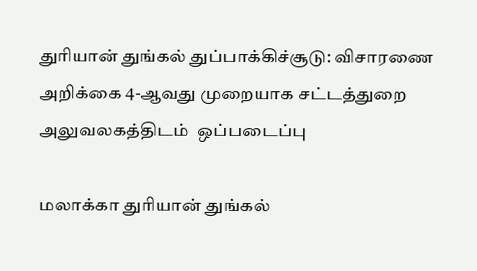துரியான் துங்கல் துப்பாக்கிச்சூடு: விசாரணை அறிக்கை 4-ஆவது முறையாக சட்டத்துறை அலுவலகத்திடம்  ஒப்படைப்பு

மலாக்கா துரியான் துங்கல்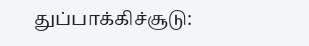துப்பாக்கிச்சூடு: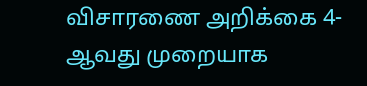விசாரணை அறிக்கை 4-ஆவது முறையாக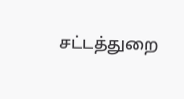சட்டத்துறை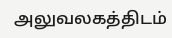அலுவலகத்திடம்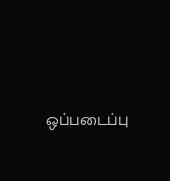ஒப்படைப்பு